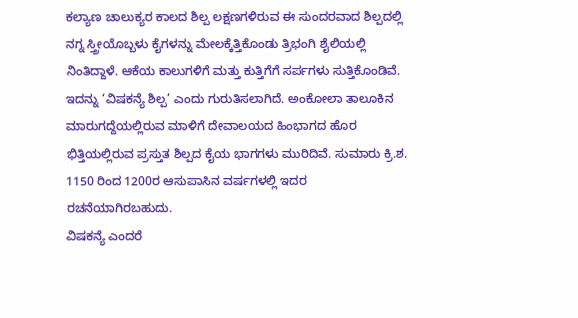ಕಲ್ಯಾಣ ಚಾಲುಕ್ಯರ ಕಾಲದ ಶಿಲ್ಪ ಲಕ್ಷಣಗಳಿರುವ ಈ ಸುಂದರವಾದ ಶಿಲ್ಪದಲ್ಲಿ ನಗ್ನ ಸ್ತ್ರೀಯೊಬ್ಬಳು ಕೈಗಳನ್ನು ಮೇಲಕ್ಕೆತ್ತಿಕೊಂಡು ತ್ರಿಭಂಗಿ ಶೈಲಿಯಲ್ಲಿ ನಿಂತಿದ್ದಾಳೆ. ಆಕೆಯ ಕಾಲುಗಳಿಗೆ ಮತ್ತು ಕುತ್ತಿಗೆಗೆ ಸರ್ಪಗಳು ಸುತ್ತಿಕೊಂಡಿವೆ. ಇದನ್ನು ‘ವಿಷಕನ್ಯೆ ಶಿಲ್ಪ’ ಎಂದು ಗುರುತಿಸಲಾಗಿದೆ. ಅಂಕೋಲಾ ತಾಲೂಕಿನ ಮಾರುಗದ್ದೆಯಲ್ಲಿರುವ ಮಾಳಿಗೆ ದೇವಾಲಯದ ಹಿಂಭಾಗದ ಹೊರ ಭಿತ್ತಿಯಲ್ಲಿರುವ ಪ್ರಸ್ತುತ ಶಿಲ್ಪದ ಕೈಯ ಭಾಗಗಳು ಮುರಿದಿವೆ. ಸುಮಾರು ಕ್ರಿ.ಶ. 1150 ರಿಂದ 1200ರ ಆಸುಪಾಸಿನ ವರ್ಷಗಳಲ್ಲಿ ಇದರ ರಚನೆಯಾಗಿರಬಹುದು.
ವಿಷಕನ್ಯೆ ಎಂದರೆ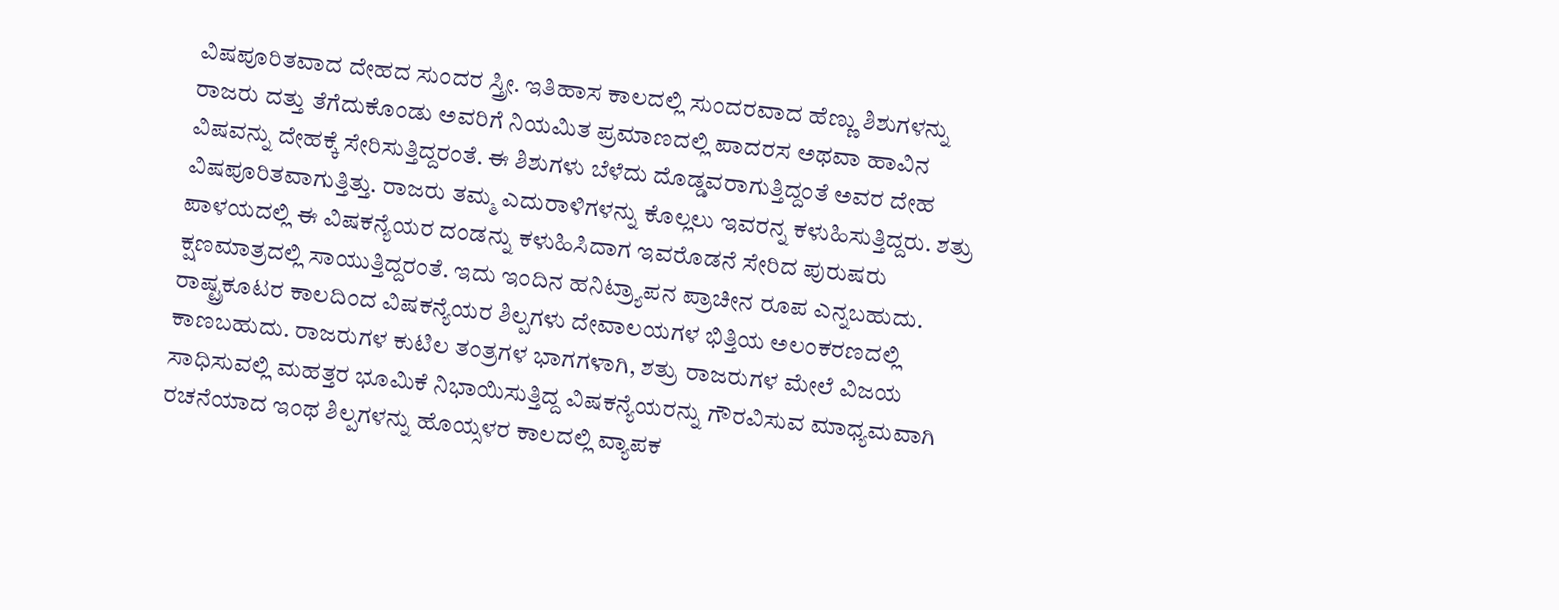ವಿಷಪೂರಿತವಾದ ದೇಹದ ಸುಂದರ ಸ್ತ್ರೀ. ಇತಿಹಾಸ ಕಾಲದಲ್ಲಿ ಸುಂದರವಾದ ಹೆಣ್ಣು ಶಿಶುಗಳನ್ನು ರಾಜರು ದತ್ತು ತೆಗೆದುಕೊಂಡು ಅವರಿಗೆ ನಿಯಮಿತ ಪ್ರಮಾಣದಲ್ಲಿ ಪಾದರಸ ಅಥವಾ ಹಾವಿನ ವಿಷವನ್ನು ದೇಹಕ್ಕೆ ಸೇರಿಸುತ್ತಿದ್ದರಂತೆ. ಈ ಶಿಶುಗಳು ಬೆಳೆದು ದೊಡ್ಡವರಾಗುತ್ತಿದ್ದಂತೆ ಅವರ ದೇಹ ವಿಷಪೂರಿತವಾಗುತ್ತಿತ್ತು. ರಾಜರು ತಮ್ಮ ಎದುರಾಳಿಗಳನ್ನು ಕೊಲ್ಲಲು ಇವರನ್ನ ಕಳುಹಿಸುತ್ತಿದ್ದರು. ಶತ್ರು ಪಾಳಯದಲ್ಲಿ ಈ ವಿಷಕನ್ಯೆಯರ ದಂಡನ್ನು ಕಳುಹಿಸಿದಾಗ ಇವರೊಡನೆ ಸೇರಿದ ಪುರುಷರು ಕ್ಷಣಮಾತ್ರದಲ್ಲಿ ಸಾಯುತ್ತಿದ್ದರಂತೆ. ಇದು ಇಂದಿನ ಹನಿಟ್ರ್ಯಾಪನ ಪ್ರಾಚೀನ ರೂಪ ಎನ್ನಬಹುದು.
ರಾಷ್ಟ್ರಕೂಟರ ಕಾಲದಿಂದ ವಿಷಕನ್ಯೆಯರ ಶಿಲ್ಪಗಳು ದೇವಾಲಯಗಳ ಭಿತ್ತಿಯ ಅಲಂಕರಣದಲ್ಲಿ ಕಾಣಬಹುದು. ರಾಜರುಗಳ ಕುಟಿಲ ತಂತ್ರಗಳ ಭಾಗಗಳಾಗಿ, ಶತ್ರು ರಾಜರುಗಳ ಮೇಲೆ ವಿಜಯ ಸಾಧಿಸುವಲ್ಲಿ ಮಹತ್ತರ ಭೂಮಿಕೆ ನಿಭಾಯಿಸುತ್ತಿದ್ದ ವಿಷಕನ್ಯೆಯರನ್ನು ಗೌರವಿಸುವ ಮಾಧ್ಯಮವಾಗಿ ರಚನೆಯಾದ ಇಂಥ ಶಿಲ್ಪಗಳನ್ನು ಹೊಯ್ಸಳರ ಕಾಲದಲ್ಲಿ ವ್ಯಾಪಕ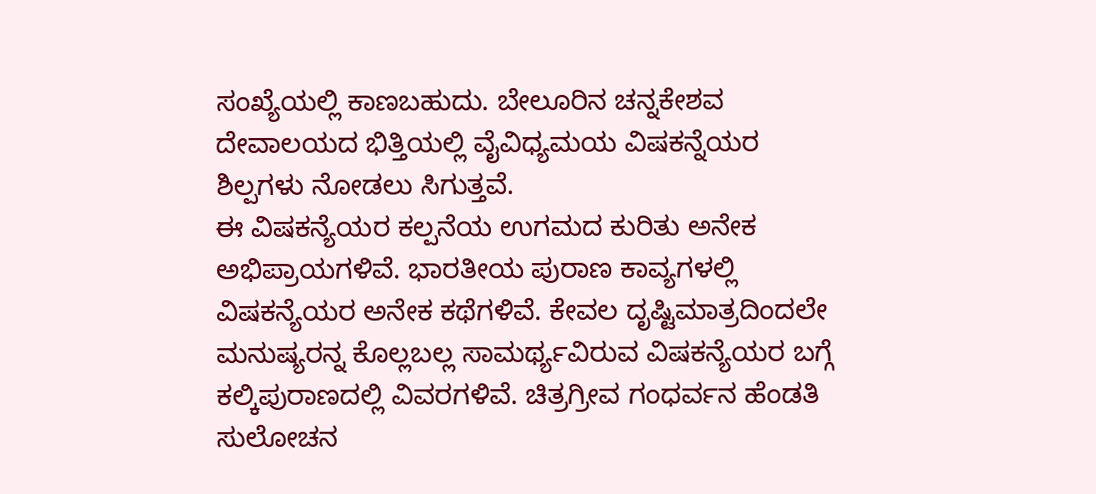ಸಂಖ್ಯೆಯಲ್ಲಿ ಕಾಣಬಹುದು. ಬೇಲೂರಿನ ಚನ್ನಕೇಶವ ದೇವಾಲಯದ ಭಿತ್ತಿಯಲ್ಲಿ ವೈವಿಧ್ಯಮಯ ವಿಷಕನ್ನೆಯರ ಶಿಲ್ಪಗಳು ನೋಡಲು ಸಿಗುತ್ತವೆ.
ಈ ವಿಷಕನ್ಯೆಯರ ಕಲ್ಪನೆಯ ಉಗಮದ ಕುರಿತು ಅನೇಕ ಅಭಿಪ್ರಾಯಗಳಿವೆ. ಭಾರತೀಯ ಪುರಾಣ ಕಾವ್ಯಗಳಲ್ಲಿ ವಿಷಕನ್ಯೆಯರ ಅನೇಕ ಕಥೆಗಳಿವೆ. ಕೇವಲ ದೃಷ್ಟಿಮಾತ್ರದಿಂದಲೇ ಮನುಷ್ಯರನ್ನ ಕೊಲ್ಲಬಲ್ಲ ಸಾಮರ್ಥ್ಯವಿರುವ ವಿಷಕನ್ಯೆಯರ ಬಗ್ಗೆ ಕಲ್ಕಿಪುರಾಣದಲ್ಲಿ ವಿವರಗಳಿವೆ. ಚಿತ್ರಗ್ರೀವ ಗಂಧರ್ವನ ಹೆಂಡತಿ ಸುಲೋಚನ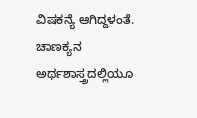ವಿಷಕನ್ಯೆ ಆಗಿದ್ದಳಂತೆ. ಚಾಣಕ್ಯನ ಅರ್ಥಶಾಸ್ತ್ರದಲ್ಲಿಯೂ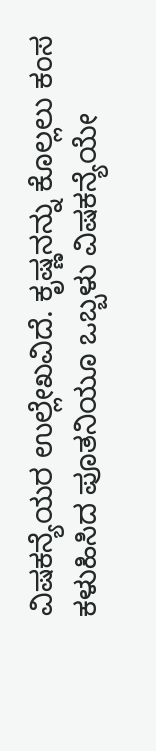ವಿಷಕನ್ಯೆಯರ ಉಲ್ಲೇಖವಿದೆ. ಕೃಷ್ಣನನ್ನು ಕೊಲ್ಲಲು ಕಂಸ ಕಳುಹಿಸಿದ ಪೂತನಿಯೂ ಒಬ್ಬಳು ವಿಷಕನ್ಯೆಯೇ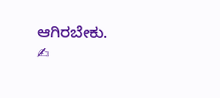ಆಗಿರಬೇಕು.
✍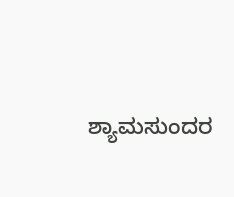ಶ್ಯಾಮಸುಂದರ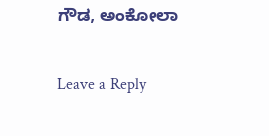ಗೌಡ, ಅಂಕೋಲಾ

Leave a Reply